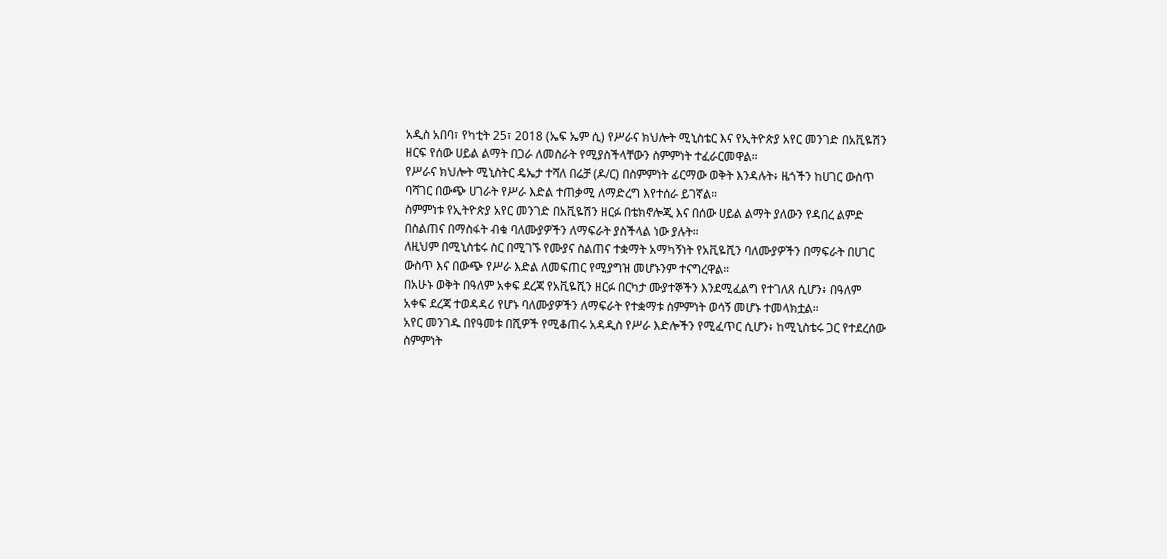አዲስ አበባ፣ የካቲት 25፣ 2018 (ኤፍ ኤም ሲ) የሥራና ክህሎት ሚኒስቴር እና የኢትዮጵያ አየር መንገድ በአቪዬሽን ዘርፍ የሰው ሀይል ልማት በጋራ ለመስራት የሚያስችላቸውን ስምምነት ተፈራርመዋል።
የሥራና ክህሎት ሚኒስትር ዴኤታ ተሻለ በሬቻ (ዶ/ር) በስምምነት ፊርማው ወቅት እንዳሉት፥ ዜጎችን ከሀገር ውስጥ ባሻገር በውጭ ሀገራት የሥራ እድል ተጠቃሚ ለማድረግ እየተሰራ ይገኛል።
ስምምነቱ የኢትዮጵያ አየር መንገድ በአቪዬሽን ዘርፉ በቴክኖሎጂ እና በሰው ሀይል ልማት ያለውን የዳበረ ልምድ በስልጠና በማስፋት ብቁ ባለሙያዎችን ለማፍራት ያስችላል ነው ያሉት።
ለዚህም በሚኒስቴሩ ስር በሚገኙ የሙያና ስልጠና ተቋማት አማካኝነት የአቪዬሺን ባለሙያዎችን በማፍራት በሀገር ውስጥ እና በውጭ የሥራ እድል ለመፍጠር የሚያግዝ መሆኑንም ተናግረዋል።
በአሁኑ ወቅት በዓለም አቀፍ ደረጃ የአቪዬሺን ዘርፉ በርካታ ሙያተኞችን እንደሚፈልግ የተገለጸ ሲሆን፥ በዓለም አቀፍ ደረጃ ተወዳዳሪ የሆኑ ባለሙያዎችን ለማፍራት የተቋማቱ ስምምነት ወሳኝ መሆኑ ተመላክቷል።
አየር መንገዱ በየዓመቱ በሺዎች የሚቆጠሩ አዳዲስ የሥራ እድሎችን የሚፈጥር ሲሆን፥ ከሚኒስቴሩ ጋር የተደረሰው ስምምነት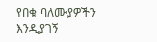የበቁ ባለሙያዎችን እንዲያገኝ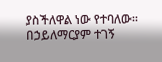ያስችለዋል ነው የተባለው።
በኃይለማርያም ተገኝ